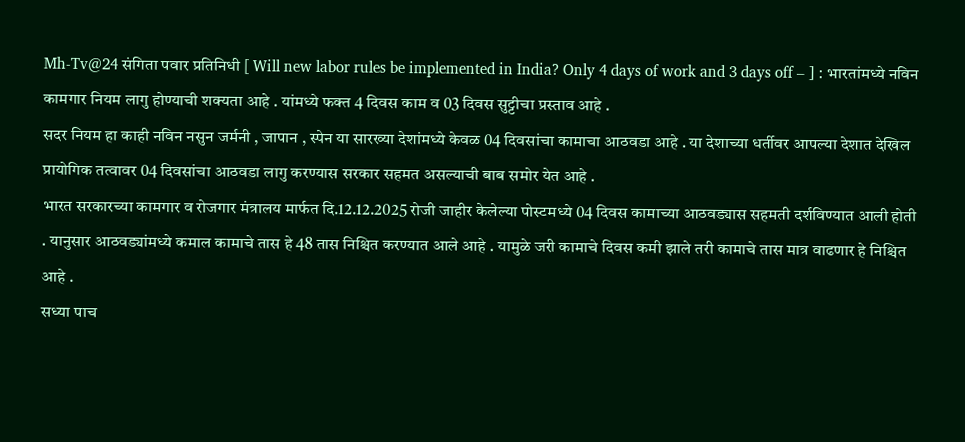Mh-Tv@24 संगिता पवार प्रतिनिधी [ Will new labor rules be implemented in India? Only 4 days of work and 3 days off – ] : भारतांमध्ये नविन कामगार नियम लागु होण्याची शक्यता आहे . यांमध्ये फक्त 4 दिवस काम व 03 दिवस सुट्टीचा प्रस्ताव आहे .
सदर नियम हा काही नविन नसुन जर्मनी , जापान , स्पेन या सारख्या देशांमध्ये केवळ 04 दिवसांचा कामाचा आठवडा आहे . या देशाच्या धर्तीवर आपल्या देशात देखिल प्रायोगिक तत्वावर 04 दिवसांचा आठवडा लागु करण्यास सरकार सहमत असल्याची बाब समोर येत आहे .
भारत सरकारच्या कामगार व रोजगार मंत्रालय मार्फत दि.12.12.2025 रोजी जाहीर केलेल्या पोस्टमध्ये 04 दिवस कामाच्या आठवड्यास सहमती दर्शविण्यात आली होती . यानुसार आठवड्यांमध्ये कमाल कामाचे तास हे 48 तास निश्चित करण्यात आले आहे . यामुळे जरी कामाचे दिवस कमी झाले तरी कामाचे तास मात्र वाढणार हे निश्चित आहे .
सध्या पाच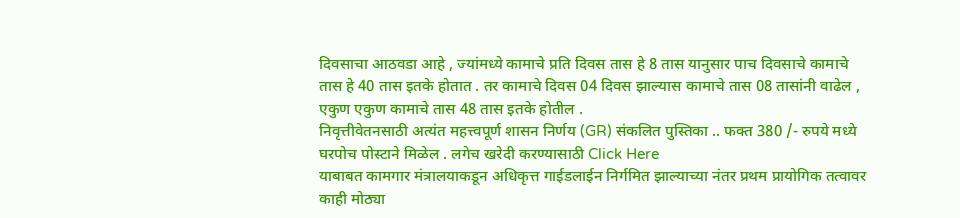दिवसाचा आठवडा आहे , ज्यांमध्ये कामाचे प्रति दिवस तास हे 8 तास यानुसार पाच दिवसाचे कामाचे तास हे 40 तास इतके होतात . तर कामाचे दिवस 04 दिवस झाल्यास कामाचे तास 08 तासांनी वाढेल , एकुण एकुण कामाचे तास 48 तास इतके होतील .
निवृत्तीवेतनसाठी अत्यंत महत्त्वपूर्ण शासन निर्णय (GR) संकलित पुस्तिका .. फक्त 380 /- रुपये मध्ये घरपोच पोस्टाने मिळेल . लगेच खरेदी करण्यासाठी Click Here
याबाबत कामगार मंत्रालयाकडून अधिकृत्त गाईडलाईन निर्गमित झाल्याच्या नंतर प्रथम प्रायोगिक तत्वावर काही मोठ्या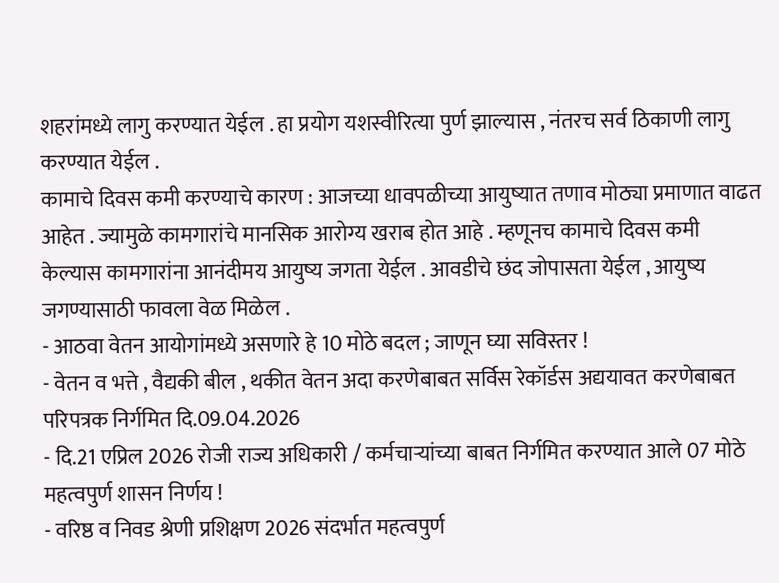शहरांमध्ये लागु करण्यात येईल . हा प्रयोग यशस्वीरित्या पुर्ण झाल्यास , नंतरच सर्व ठिकाणी लागु करण्यात येईल .
कामाचे दिवस कमी करण्याचे कारण : आजच्या धावपळीच्या आयुष्यात तणाव मोठ्या प्रमाणात वाढत आहेत . ज्यामुळे कामगारांचे मानसिक आरोग्य खराब होत आहे . म्हणूनच कामाचे दिवस कमी केल्यास कामगारांना आनंदीमय आयुष्य जगता येईल . आवडीचे छंद जोपासता येईल , आयुष्य जगण्यासाठी फावला वेळ मिळेल .
- आठवा वेतन आयोगांमध्ये असणारे हे 10 मोठे बदल ; जाणून घ्या सविस्तर !
- वेतन व भत्ते , वैद्यकी बील , थकीत वेतन अदा करणेबाबत सर्विस रेकॉर्डस अद्ययावत करणेबाबत परिपत्रक निर्गमित दि.09.04.2026
- दि.21 एप्रिल 2026 रोजी राज्य अधिकारी / कर्मचाऱ्यांच्या बाबत निर्गमित करण्यात आले 07 मोठे महत्वपुर्ण शासन निर्णय !
- वरिष्ठ व निवड श्रेणी प्रशिक्षण 2026 संदर्भात महत्वपुर्ण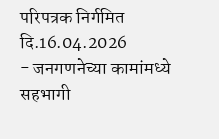परिपत्रक निर्गमित दि.16.04.2026
- जनगणनेच्या कामांमध्ये सहभागी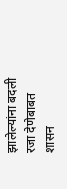झालेल्यांना बदली रजा देणेबाबत शासन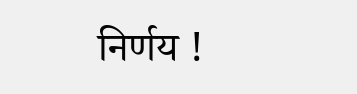निर्णय !